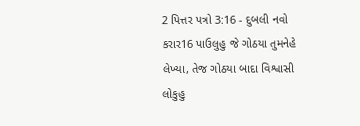2 પિત્તર પત્રો 3:16 - દુબલી નવો કરાર16 પાઉલુહુ જે ગોઠયા તુમનેહે લેખ્યા, તેજ ગોઠયા બાદા વિશ્વાસી લોકુહુ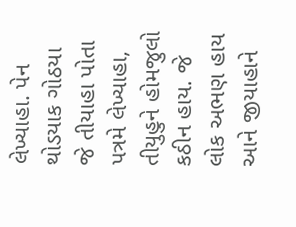લેખ્યાહા. પેન થોડયાક ગોઠયા જે તીયાહા પોતા પત્રમે લેખ્યાહા, તીયુહુને હોમજુલો કઠીન હાય. જે લોક અભણ હાય આને જીયાહાને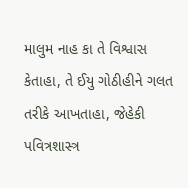માલુમ નાહ કા તે વિશ્વાસ કેતાહા, તે ઈયુ ગોઠીહીને ગલત તરીકે આખતાહા, જેહેકી પવિત્રશાસ્ત્ર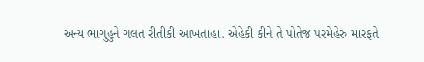અન્ય ભાગુહુને ગલત રીતીકી આખતાહા. એહેકી કીને તે પોતેજ પરમેહેરુ મારફતે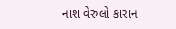નાશ વેરુલો કારાન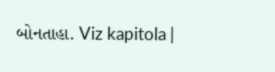બોનતાહા. Viz kapitola |